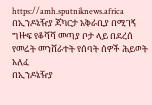https://amh.sputniknews.africa
በኢንዶኔዥያ ጃካርታ አቅራቢያ በሚገኝ ግዙፍ የቆሻሻ መጣያ ቦታ ላይ በደረሰ የመሬት መንሸራተት የሰባት ሰዎች ሕይወት አለፈ
በኢንዶኔዥያ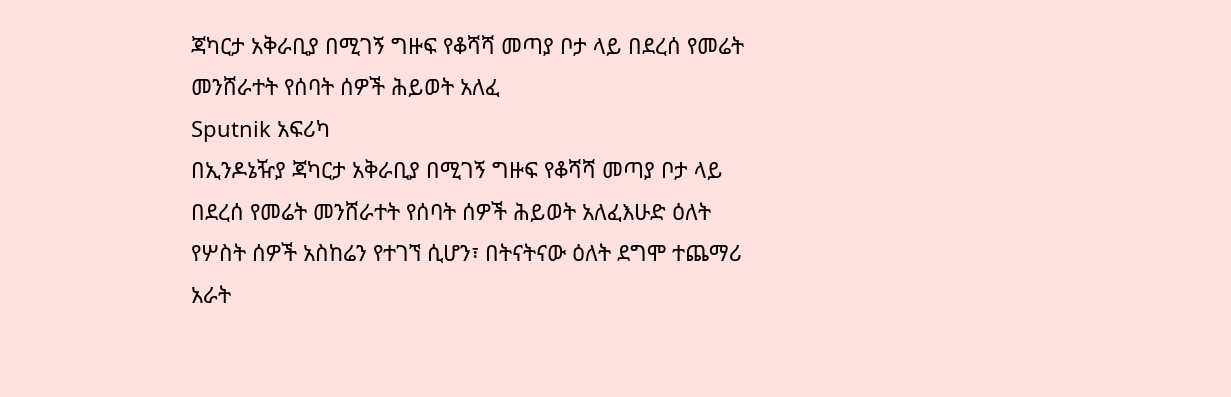ጃካርታ አቅራቢያ በሚገኝ ግዙፍ የቆሻሻ መጣያ ቦታ ላይ በደረሰ የመሬት መንሸራተት የሰባት ሰዎች ሕይወት አለፈ
Sputnik አፍሪካ
በኢንዶኔዥያ ጃካርታ አቅራቢያ በሚገኝ ግዙፍ የቆሻሻ መጣያ ቦታ ላይ በደረሰ የመሬት መንሸራተት የሰባት ሰዎች ሕይወት አለፈእሁድ ዕለት የሦስት ሰዎች አስከሬን የተገኘ ሲሆን፣ በትናትናው ዕለት ደግሞ ተጨማሪ አራት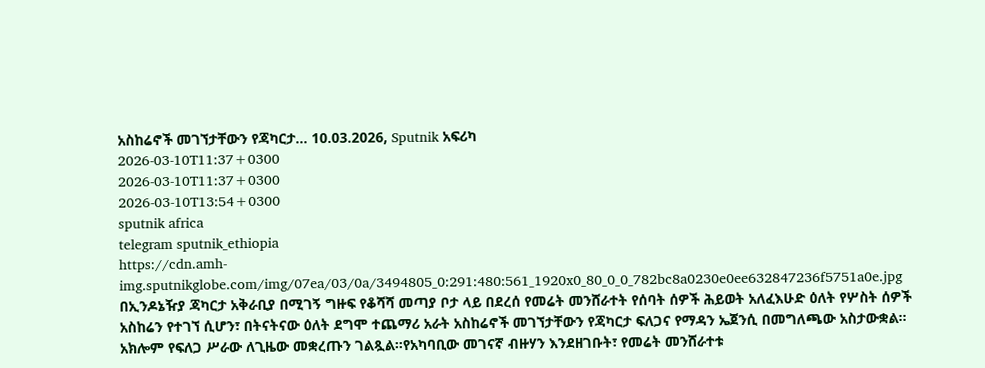አስከሬኖች መገኘታቸውን የጃካርታ... 10.03.2026, Sputnik አፍሪካ
2026-03-10T11:37+0300
2026-03-10T11:37+0300
2026-03-10T13:54+0300
sputnik africa
telegram sputnik_ethiopia
https://cdn.amh-img.sputnikglobe.com/img/07ea/03/0a/3494805_0:291:480:561_1920x0_80_0_0_782bc8a0230e0ee632847236f5751a0e.jpg
በኢንዶኔዥያ ጃካርታ አቅራቢያ በሚገኝ ግዙፍ የቆሻሻ መጣያ ቦታ ላይ በደረሰ የመሬት መንሸራተት የሰባት ሰዎች ሕይወት አለፈእሁድ ዕለት የሦስት ሰዎች አስከሬን የተገኘ ሲሆን፣ በትናትናው ዕለት ደግሞ ተጨማሪ አራት አስከሬኖች መገኘታቸውን የጃካርታ ፍለጋና የማዳን ኤጀንሲ በመግለጫው አስታውቋል። አክሎም የፍለጋ ሥራው ለጊዜው መቋረጡን ገልጿል።የአካባቢው መገናኛ ብዙሃን እንደዘገቡት፣ የመሬት መንሸራተቱ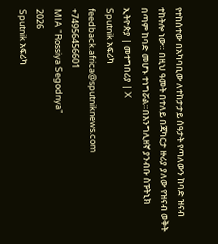የተከሰተው በአካባቢው ለተከታታይ ሰዓታት የጣለውን ከባድ ዝናብ ተከትሎ ነው። በዚህ ዓመት በተለይ በጃካርታ ዙሪያ ያለው የዝናብ ወቅት በጣም ከባድ መሆኑ ተነግሯል።በእንግሊዘኛ ያንብቡ ስፑትኒክ ኢትዮጵያ | መተግበሪያ | X
Sputnik አፍሪካ
feedback.africa@sputniknews.com
+74956456601
MIA "Rossiya Segodnya"
2026
Sputnik አፍሪካ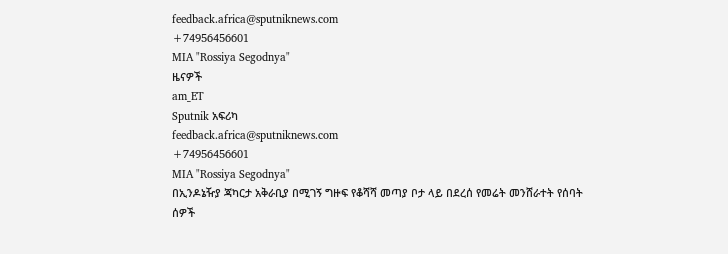feedback.africa@sputniknews.com
+74956456601
MIA "Rossiya Segodnya"
ዜናዎች
am_ET
Sputnik አፍሪካ
feedback.africa@sputniknews.com
+74956456601
MIA "Rossiya Segodnya"
በኢንዶኔዥያ ጃካርታ አቅራቢያ በሚገኝ ግዙፍ የቆሻሻ መጣያ ቦታ ላይ በደረሰ የመሬት መንሸራተት የሰባት ሰዎች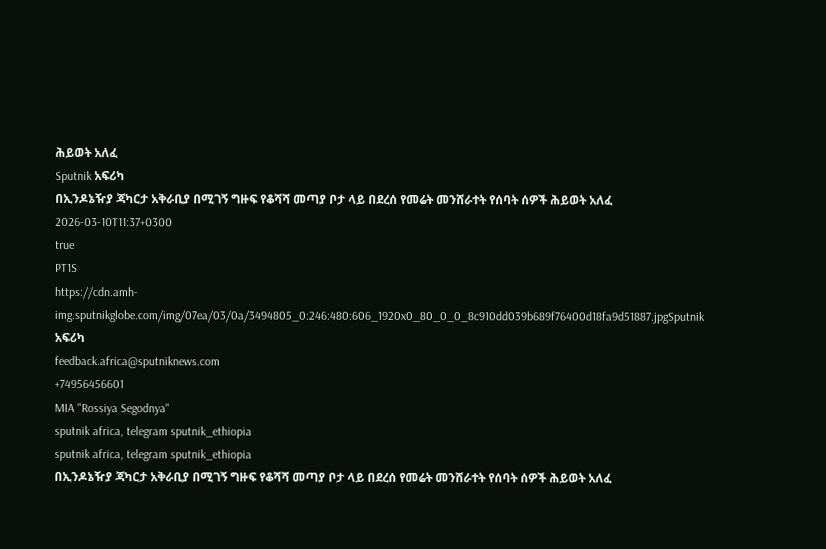ሕይወት አለፈ
Sputnik አፍሪካ
በኢንዶኔዥያ ጃካርታ አቅራቢያ በሚገኝ ግዙፍ የቆሻሻ መጣያ ቦታ ላይ በደረሰ የመሬት መንሸራተት የሰባት ሰዎች ሕይወት አለፈ
2026-03-10T11:37+0300
true
PT1S
https://cdn.amh-img.sputnikglobe.com/img/07ea/03/0a/3494805_0:246:480:606_1920x0_80_0_0_8c910dd039b689f76400d18fa9d51887.jpgSputnik አፍሪካ
feedback.africa@sputniknews.com
+74956456601
MIA "Rossiya Segodnya"
sputnik africa, telegram sputnik_ethiopia
sputnik africa, telegram sputnik_ethiopia
በኢንዶኔዥያ ጃካርታ አቅራቢያ በሚገኝ ግዙፍ የቆሻሻ መጣያ ቦታ ላይ በደረሰ የመሬት መንሸራተት የሰባት ሰዎች ሕይወት አለፈ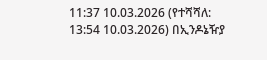11:37 10.03.2026 (የተሻሻለ: 13:54 10.03.2026) በኢንዶኔዥያ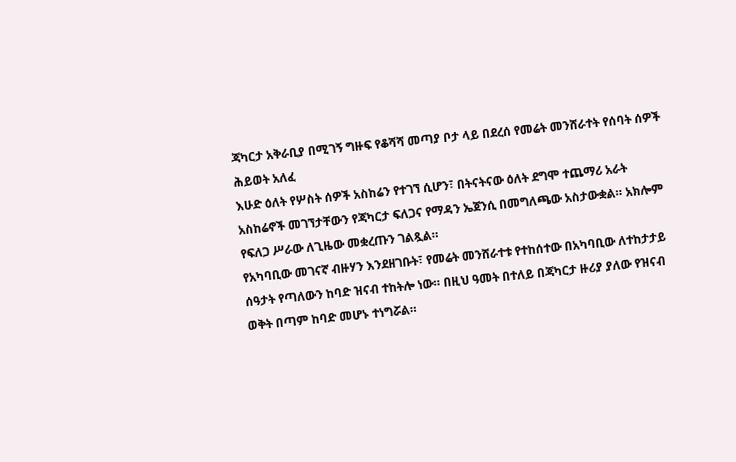ጃካርታ አቅራቢያ በሚገኝ ግዙፍ የቆሻሻ መጣያ ቦታ ላይ በደረሰ የመሬት መንሸራተት የሰባት ሰዎች ሕይወት አለፈ
እሁድ ዕለት የሦስት ሰዎች አስከሬን የተገኘ ሲሆን፣ በትናትናው ዕለት ደግሞ ተጨማሪ አራት አስከሬኖች መገኘታቸውን የጃካርታ ፍለጋና የማዳን ኤጀንሲ በመግለጫው አስታውቋል። አክሎም የፍለጋ ሥራው ለጊዜው መቋረጡን ገልጿል።
የአካባቢው መገናኛ ብዙሃን እንደዘገቡት፣ የመሬት መንሸራተቱ የተከሰተው በአካባቢው ለተከታታይ ሰዓታት የጣለውን ከባድ ዝናብ ተከትሎ ነው። በዚህ ዓመት በተለይ በጃካርታ ዙሪያ ያለው የዝናብ ወቅት በጣም ከባድ መሆኑ ተነግሯል።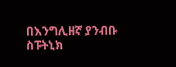በእንግሊዘኛ ያንብቡ
ስፑትኒክ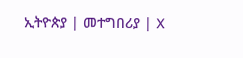ኢትዮጵያ | መተግበሪያ | X